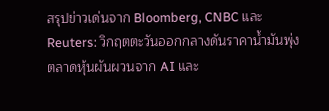สรุปข่าวเด่นจาก Bloomberg, CNBC และ Reuters: วิกฤตตะวันออกกลางดันราคาน้ำมันพุ่ง ตลาดหุ้นผันผวนจาก AI และ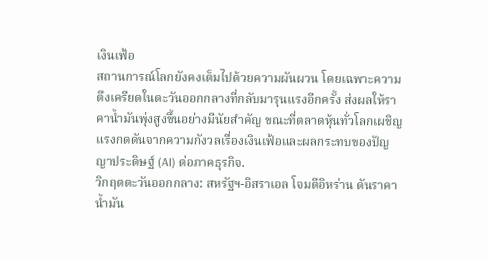เงินเฟ้อ
สถานการณ์โลกยังคงเต็มไปด้วยความผันผวน โดยเฉพาะความตึงเครียดในตะวันออกกลางที่กลับมารุนแรงอีกครั้ง ส่งผลให้ราคาน้ำมันพุ่งสูงขึ้นอย่างมีนัยสำคัญ ขณะที่ตลาดหุ้นทั่วโลกเผชิญแรงกดดันจากความกังวลเรื่องเงินเฟ้อและผลกระทบของปัญญาประดิษฐ์ (AI) ต่อภาคธุรกิจ.
วิกฤตตะวันออกกลาง: สหรัฐฯ-อิสราเอล โจมตีอิหร่าน ดันราคาน้ำมัน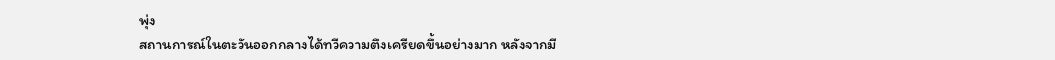พุ่ง
สถานการณ์ในตะวันออกกลางได้ทวีความตึงเครียดขึ้นอย่างมาก หลังจากมี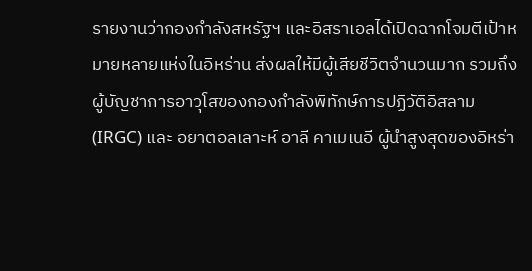รายงานว่ากองกำลังสหรัฐฯ และอิสราเอลได้เปิดฉากโจมตีเป้าหมายหลายแห่งในอิหร่าน ส่งผลให้มีผู้เสียชีวิตจำนวนมาก รวมถึงผู้บัญชาการอาวุโสของกองกำลังพิทักษ์การปฏิวัติอิสลาม (IRGC) และ อยาตอลเลาะห์ อาลี คาเมเนอี ผู้นำสูงสุดของอิหร่า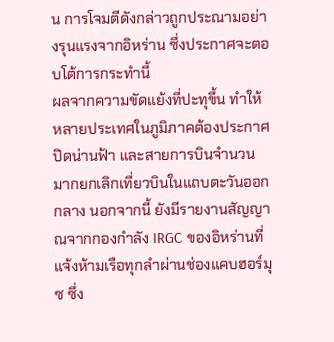น การโจมตีดังกล่าวถูกประณามอย่างรุนแรงจากอิหร่าน ซึ่งประกาศจะตอบโต้การกระทำนี้
ผลจากความขัดแย้งที่ปะทุขึ้น ทำให้หลายประเทศในภูมิภาคต้องประกาศปิดน่านฟ้า และสายการบินจำนวนมากยกเลิกเที่ยวบินในแถบตะวันออกกลาง นอกจากนี้ ยังมีรายงานสัญญาณจากกองกำลัง IRGC ของอิหร่านที่แจ้งห้ามเรือทุกลำผ่านช่องแคบฮอร์มุซ ซึ่ง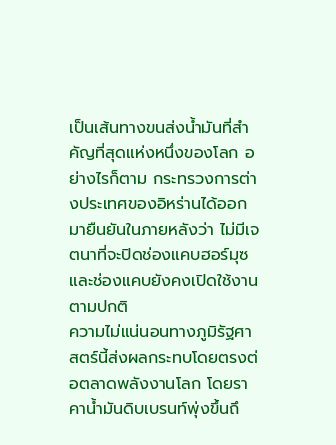เป็นเส้นทางขนส่งน้ำมันที่สำคัญที่สุดแห่งหนึ่งของโลก อย่างไรก็ตาม กระทรวงการต่างประเทศของอิหร่านได้ออกมายืนยันในภายหลังว่า ไม่มีเจตนาที่จะปิดช่องแคบฮอร์มุซ และช่องแคบยังคงเปิดใช้งานตามปกติ
ความไม่แน่นอนทางภูมิรัฐศาสตร์นี้ส่งผลกระทบโดยตรงต่อตลาดพลังงานโลก โดยราคาน้ำมันดิบเบรนท์พุ่งขึ้นถึ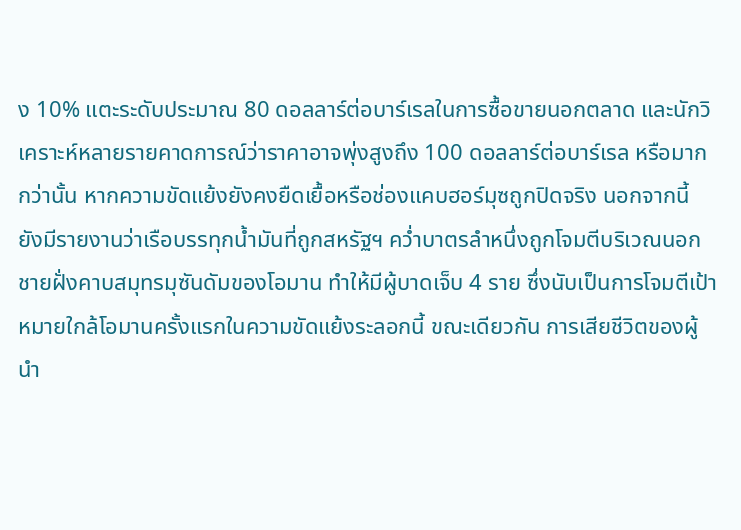ง 10% แตะระดับประมาณ 80 ดอลลาร์ต่อบาร์เรลในการซื้อขายนอกตลาด และนักวิเคราะห์หลายรายคาดการณ์ว่าราคาอาจพุ่งสูงถึง 100 ดอลลาร์ต่อบาร์เรล หรือมากกว่านั้น หากความขัดแย้งยังคงยืดเยื้อหรือช่องแคบฮอร์มุซถูกปิดจริง นอกจากนี้ ยังมีรายงานว่าเรือบรรทุกน้ำมันที่ถูกสหรัฐฯ คว่ำบาตรลำหนึ่งถูกโจมตีบริเวณนอกชายฝั่งคาบสมุทรมุซันดัมของโอมาน ทำให้มีผู้บาดเจ็บ 4 ราย ซึ่งนับเป็นการโจมตีเป้าหมายใกล้โอมานครั้งแรกในความขัดแย้งระลอกนี้ ขณะเดียวกัน การเสียชีวิตของผู้นำ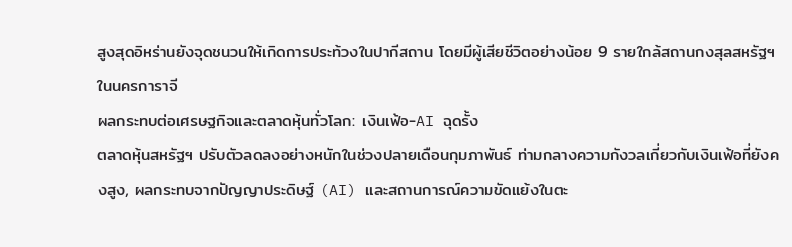สูงสุดอิหร่านยังจุดชนวนให้เกิดการประท้วงในปากีสถาน โดยมีผู้เสียชีวิตอย่างน้อย 9 รายใกล้สถานกงสุลสหรัฐฯ ในนครการาจี
ผลกระทบต่อเศรษฐกิจและตลาดหุ้นทั่วโลก: เงินเฟ้อ-AI ฉุดรั้ง
ตลาดหุ้นสหรัฐฯ ปรับตัวลดลงอย่างหนักในช่วงปลายเดือนกุมภาพันธ์ ท่ามกลางความกังวลเกี่ยวกับเงินเฟ้อที่ยังคงสูง, ผลกระทบจากปัญญาประดิษฐ์ (AI) และสถานการณ์ความขัดแย้งในตะ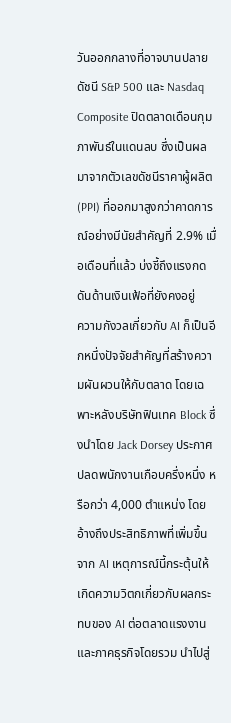วันออกกลางที่อาจบานปลาย ดัชนี S&P 500 และ Nasdaq Composite ปิดตลาดเดือนกุมภาพันธ์ในแดนลบ ซึ่งเป็นผลมาจากตัวเลขดัชนีราคาผู้ผลิต (PPI) ที่ออกมาสูงกว่าคาดการณ์อย่างมีนัยสำคัญที่ 2.9% เมื่อเดือนที่แล้ว บ่งชี้ถึงแรงกดดันด้านเงินเฟ้อที่ยังคงอยู่
ความกังวลเกี่ยวกับ AI ก็เป็นอีกหนึ่งปัจจัยสำคัญที่สร้างความผันผวนให้กับตลาด โดยเฉพาะหลังบริษัทฟินเทค Block ซึ่งนำโดย Jack Dorsey ประกาศปลดพนักงานเกือบครึ่งหนึ่ง หรือกว่า 4,000 ตำแหน่ง โดยอ้างถึงประสิทธิภาพที่เพิ่มขึ้นจาก AI เหตุการณ์นี้กระตุ้นให้เกิดความวิตกเกี่ยวกับผลกระทบของ AI ต่อตลาดแรงงานและภาคธุรกิจโดยรวม นำไปสู่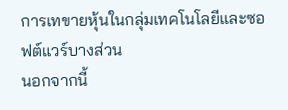การเทขายหุ้นในกลุ่มเทคโนโลยีและซอฟต์แวร์บางส่วน
นอกจากนี้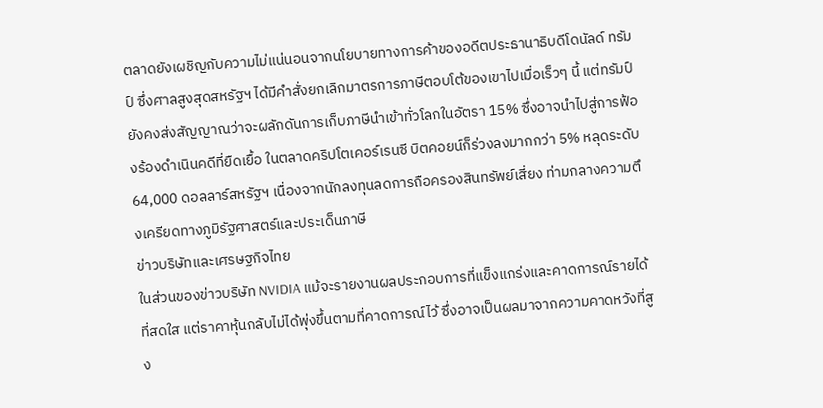ตลาดยังเผชิญกับความไม่แน่นอนจากนโยบายทางการค้าของอดีตประธานาธิบดีโดนัลด์ ทรัมป์ ซึ่งศาลสูงสุดสหรัฐฯ ได้มีคำสั่งยกเลิกมาตรการภาษีตอบโต้ของเขาไปเมื่อเร็วๆ นี้ แต่ทรัมป์ยังคงส่งสัญญาณว่าจะผลักดันการเก็บภาษีนำเข้าทั่วโลกในอัตรา 15% ซึ่งอาจนำไปสู่การฟ้องร้องดำเนินคดีที่ยืดเยื้อ ในตลาดคริปโตเคอร์เรนซี บิตคอยน์ก็ร่วงลงมากกว่า 5% หลุดระดับ 64,000 ดอลลาร์สหรัฐฯ เนื่องจากนักลงทุนลดการถือครองสินทรัพย์เสี่ยง ท่ามกลางความตึงเครียดทางภูมิรัฐศาสตร์และประเด็นภาษี
ข่าวบริษัทและเศรษฐกิจไทย
ในส่วนของข่าวบริษัท NVIDIA แม้จะรายงานผลประกอบการที่แข็งแกร่งและคาดการณ์รายได้ที่สดใส แต่ราคาหุ้นกลับไม่ได้พุ่งขึ้นตามที่คาดการณ์ไว้ ซึ่งอาจเป็นผลมาจากความคาดหวังที่สูง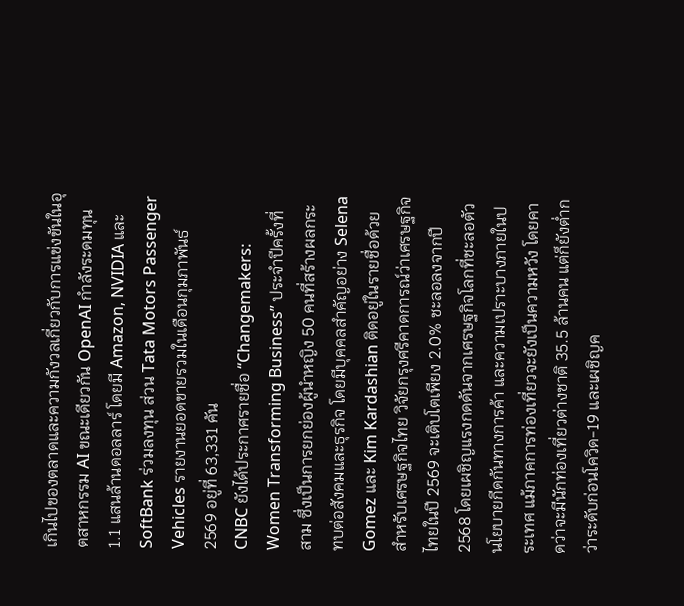เกินไปของตลาดและความกังวลเกี่ยวกับการแข่งขันในอุตสาหกรรม AI ขณะเดียวกัน OpenAI กำลังระดมทุน 1.1 แสนล้านดอลลาร์ โดยมี Amazon, NVIDIA และ SoftBank ร่วมลงทุน ส่วน Tata Motors Passenger Vehicles รายงานยอดขายรวมในเดือนกุมภาพันธ์ 2569 อยู่ที่ 63,331 คัน
CNBC ยังได้ประกาศรายชื่อ “Changemakers: Women Transforming Business” ประจำปีครั้งที่สาม ซึ่งเป็นการยกย่องผู้นำหญิง 50 คนที่สร้างผลกระทบต่อสังคมและธุรกิจ โดยมีบุคคลสำคัญอย่าง Selena Gomez และ Kim Kardashian ติดอยู่ในรายชื่อด้วย
สำหรับเศรษฐกิจไทย วิจัยกรุงศรีคาดการณ์ว่าเศรษฐกิจไทยในปี 2569 จะเติบโตเพียง 2.0% ชะลอลงจากปี 2568 โดยเผชิญแรงกดดันจากเศรษฐกิจโลกที่ชะลอตัว นโยบายกีดกันทางการค้า และความเปราะบางภายในประเทศ แม้ภาคการท่องเที่ยวจะยังเป็นความหวัง โดยคาดว่าจะมีนักท่องเที่ยวต่างชาติ 35.5 ล้านคน แต่ก็ยังต่ำกว่าระดับก่อนโควิด-19 และเผชิญค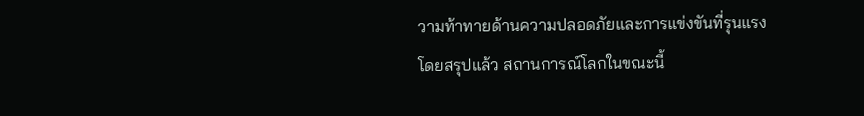วามท้าทายด้านความปลอดภัยและการแข่งขันที่รุนแรง
โดยสรุปแล้ว สถานการณ์โลกในขณะนี้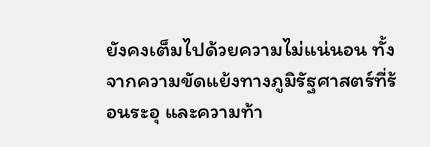ยังคงเต็มไปด้วยความไม่แน่นอน ทั้งจากความขัดแย้งทางภูมิรัฐศาสตร์ที่ร้อนระอุ และความท้า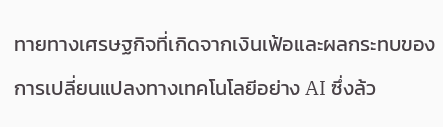ทายทางเศรษฐกิจที่เกิดจากเงินเฟ้อและผลกระทบของการเปลี่ยนแปลงทางเทคโนโลยีอย่าง AI ซึ่งล้ว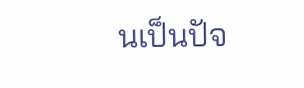นเป็นปัจ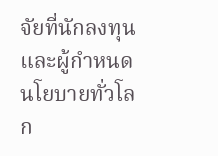จัยที่นักลงทุนและผู้กำหนดนโยบายทั่วโลก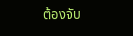ต้องจับ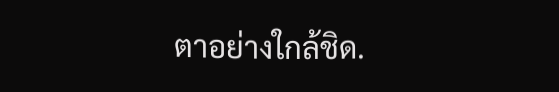ตาอย่างใกล้ชิด.